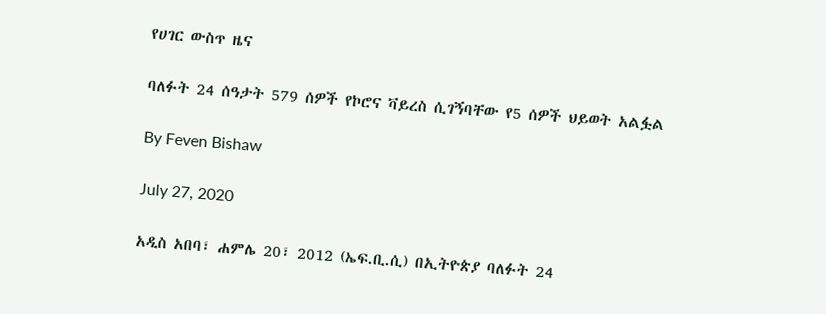የሀገር ውስጥ ዜና

ባለፉት 24 ሰዓታት 579 ሰዎች የኮሮና ቫይረስ ሲገኝባቸው የ5 ሰዎች ህይወት አልፏል

By Feven Bishaw

July 27, 2020

አዲስ አበባ፣ ሐምሌ 20፣ 2012 (ኤፍ.ቢ.ሲ) በኢትዮጵያ ባለፉት 24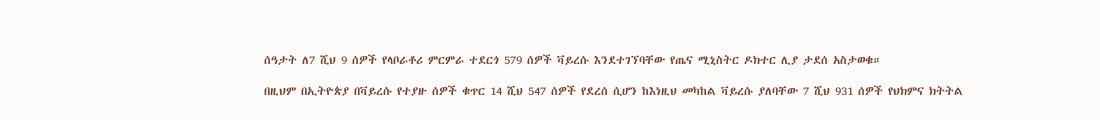ሰዓታት ለ7 ሺህ 9 ሰዎች የላቦራቶሪ ምርምራ ተደርጎ 579 ሰዎች ቫይረሱ እንደተገኘባቸው የጤና ሚኒስትር ዶክተር ሊያ ታደሰ አስታወቁ።

በዚህም በኢትዮጵያ በቫይረሱ የተያዙ ሰዎች ቁጥር 14 ሺህ 547 ሰዎች የደረሰ ሲሆን ከእነዚህ መካከል ቫይረሱ ያለባቸው 7 ሺህ 931 ሰዎች የህክምና ክትትል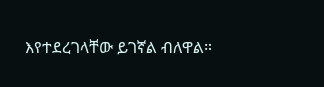እየተደረገላቸው ይገኛል ብለዋል።